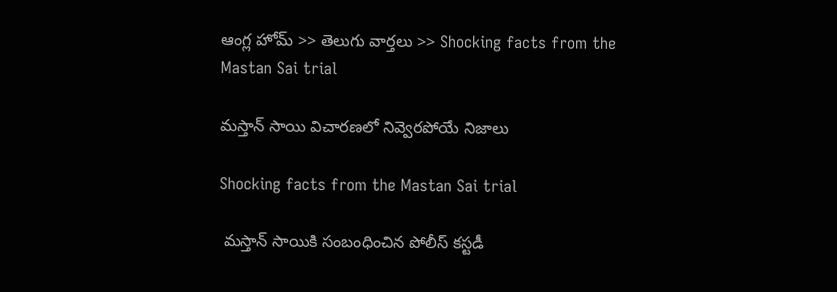ఆంగ్ల హోమ్ >> తెలుగు వార్తలు >> Shocking facts from the Mastan Sai trial

మస్తాన్ సాయి విచారణలో నివ్వెరపోయే నిజాలు

Shocking facts from the Mastan Sai trial

 మస్తాన్ సాయికి సంబంధించిన పోలీస్ కస్టడీ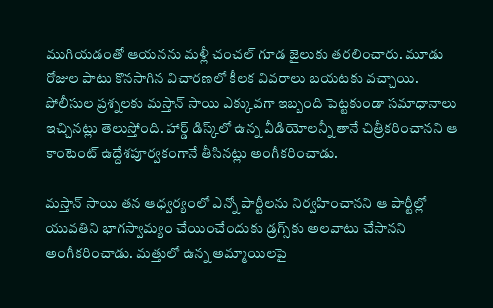ముగియడంతో ఆయనను మళ్లీ చంచల్ గూడ జైలుకు తరలించారు. మూడు రోజుల పాటు కొనసాగిన విచారణలో కీలక వివరాలు బయటకు వచ్చాయి. పోలీసుల ప్రశ్నలకు మస్తాన్ సాయి ఎక్కువగా ఇబ్బంది పెట్టకుండా సమాధానాలు ఇచ్చినట్లు తెలుస్తోంది. హార్డ్ డిస్క్‌లో ఉన్న వీడియోలన్నీ తానే చిత్రీకరించానని ఆ కాంటెంట్ ఉద్దేశపూర్వకంగానే తీసినట్లు అంగీకరించాడు.

మస్తాన్ సాయి తన ఆధ్వర్యంలో ఎన్నో పార్టీలను నిర్వహించానని ఆ పార్టీల్లో యువతిని భాగస్వామ్యం చేయించేందుకు డ్రగ్స్‌కు అలవాటు చేసానని అంగీకరించాడు. మత్తులో ఉన్న అమ్మాయిలపై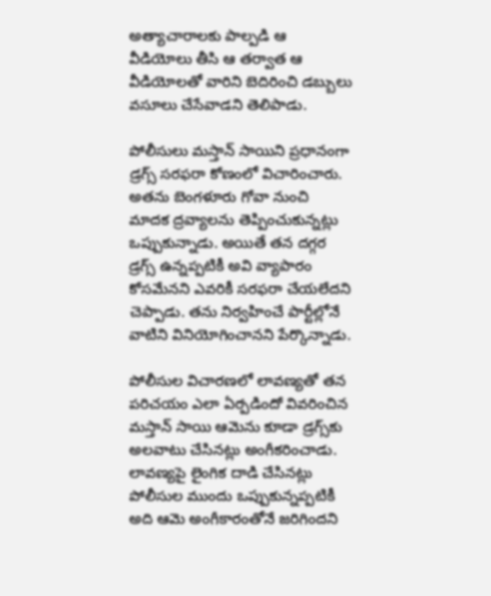అత్యాచారాలకు పాల్పడి ఆ వీడియోలు తీసి ఆ తర్వాత ఆ వీడియోలతో వారిని బెదిరించి డబ్బులు వసూలు చేసేవాడని తెలిపాడు.

పోలీసులు మస్తాన్ సాయిని ప్రధానంగా డ్రగ్స్ సరఫరా కోణంలో విచారించారు. అతను బెంగళూరు గోవా నుంచి మాదక ద్రవ్యాలను తెప్పించుకున్నట్లు ఒప్పుకున్నాడు. అయితే తన దగ్గర డ్రగ్స్ ఉన్నప్పటికీ అవి వ్యాపారం కోసమేనని ఎవరికీ సరఫరా చేయలేదని చెప్పాడు. తను నిర్వహించే పార్టీల్లోనే వాటిని వినియోగించానని పేర్కొన్నాడు.

పోలీసుల విచారణలో లావణ్యతో తన పరిచయం ఎలా ఏర్పడిందో వివరించిన మస్తాన్ సాయి ఆమెను కూడా డ్రగ్స్‌కు అలవాటు చేసినట్లు అంగీకరించాడు. లావణ్యపై లైంగిక దాడి చేసినట్లు పోలీసుల ముందు ఒప్పుకున్నప్పటికీ అది ఆమె అంగీకారంతోనే జరిగిందని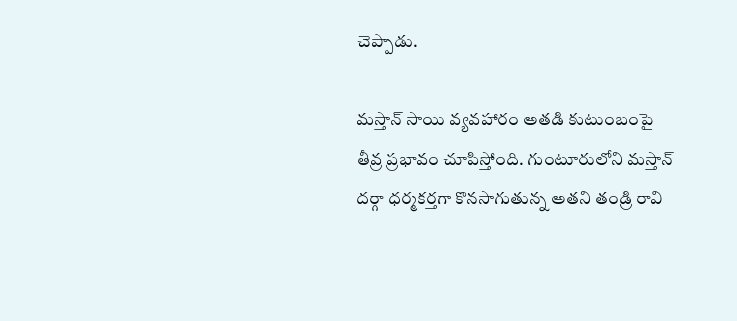చెప్పాడు.

మస్తాన్ సాయి వ్యవహారం అతడి కుటుంబంపై తీవ్ర ప్రభావం చూపిస్తోంది. గుంటూరులోని మస్తాన్ దర్గా ధర్మకర్తగా కొనసాగుతున్న అతని తండ్రి రావి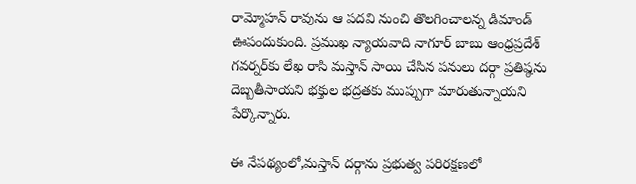రామ్మోహన్ రావును ఆ పదవి నుంచి తొలగించాలన్న డిమాండ్ ఊపందుకుంది. ప్రముఖ న్యాయవాది నాగూర్ బాబు ఆంధ్రప్రదేశ్ గవర్నర్‌కు లేఖ రాసి మస్తాన్ సాయి చేసిన పనులు దర్గా ప్రతిష్ఠను దెబ్బతీసాయని భక్తుల భద్రతకు ముప్పుగా మారుతున్నాయని పేర్కొన్నారు.

ఈ నేపథ్యంలో,మస్తాన్ దర్గాను ప్రభుత్వ పరిరక్షణలో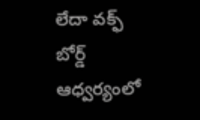లేదా వక్ఫ్ బోర్డ్ ఆధ్వర్యంలో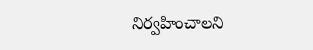నిర్వహించాలని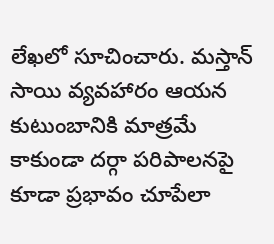లేఖలో సూచించారు. మస్తాన్ సాయి వ్యవహారం ఆయన కుటుంబానికి మాత్రమే కాకుండా దర్గా పరిపాలనపై కూడా ప్రభావం చూపేలా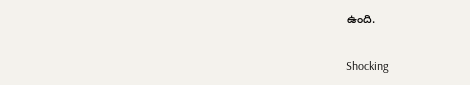ఉంది.

Shocking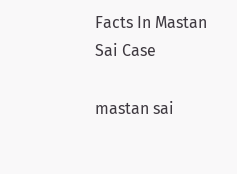Facts In Mastan Sai Case

mastan sai